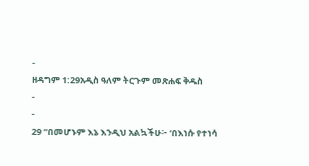-
ዘዳግም 1:29አዲስ ዓለም ትርጉም መጽሐፍ ቅዱስ
-
-
29 “በመሆኑም እኔ እንዲህ አልኳችሁ፦ ‘በእነሱ የተነሳ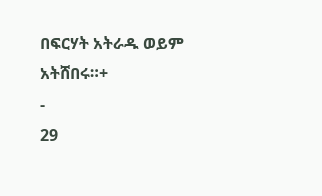በፍርሃት አትራዱ ወይም አትሸበሩ።+
-
29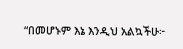“በመሆኑም እኔ እንዲህ አልኳችሁ፦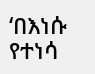‘በእነሱ የተነሳ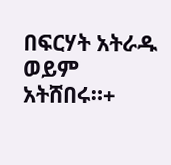በፍርሃት አትራዱ ወይም አትሸበሩ።+